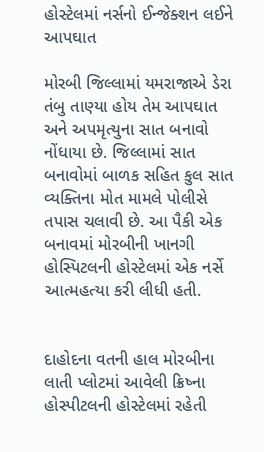હોસ્ટેલમાં નર્સનો ઈન્જેક્શન લઈને આપઘાત

મોરબી જિલ્લામાં યમરાજાએ ડેરા તંબુ તાણ્યા હોય તેમ આપઘાત અને અપમૃત્યુના સાત બનાવો નોંધાયા છે. જિલ્લામાં સાત બનાવોમાં બાળક સહિત કુલ સાત વ્યક્તિના મોત મામલે પોલીસે તપાસ ચલાવી છે. આ પૈકી એક બનાવમાં મોરબીની ખાનગી હોસ્પિટલની હોસ્ટેલમાં એક નર્સે આત્મહત્યા કરી લીધી હતી.


દાહોદના વતની હાલ મોરબીના લાતી પ્લોટમાં આવેલી ક્રિષ્ના હોસ્પીટલની હોસ્ટેલમાં રહેતી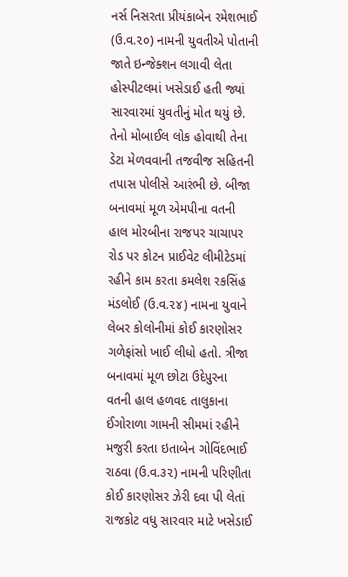નર્સ નિસરતા પ્રીયંકાબેન રમેશભાઈ (ઉ.વ.૨૦) નામની યુવતીએ પોતાની જાતે ઇન્જેક્શન લગાવી લેતા હોસ્પીટલમાં ખસેડાઈ હતી જ્યાં સારવારમાં યુવતીનું મોત થયું છે. તેનો મોબાઈલ લોક હોવાથી તેના ડેટા મેળવવાની તજવીજ સહિતની તપાસ પોલીસે આરંભી છે. બીજા બનાવમાં મૂળ એમપીના વતની હાલ મોરબીના રાજપર ચાચાપર રોડ પર કોટન પ્રાઈવેટ લીમીટેડમાં રહીને કામ કરતા કમલેશ રકસિંહ મંડલોઈ (ઉ.વ.૨૪) નામના યુવાને લેબર કોલોનીમાં કોઈ કારણોસર ગળેફાંસો ખાઈ લીધો હતો. ત્રીજા બનાવમાં મૂળ છોટા ઉદેપુરના વતની હાલ હળવદ તાલુકાના ઈંગોરાળા ગામની સીમમાં રહીને મજુરી કરતા ઇતાબેન ગોવિંદભાઈ રાઠવા (ઉ.વ.૩૨) નામની પરિણીતા કોઈ કારણોસર ઝેરી દવા પી લેતાં રાજકોટ વધુ સારવાર માટે ખસેડાઈ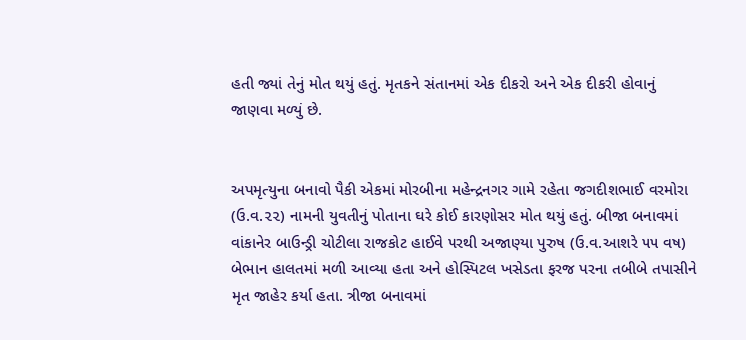હતી જ્યાં તેનું મોત થયું હતું. મૃતકને સંતાનમાં એક દીકરો અને એક દીકરી હોવાનું જાણવા મળ્યું છે.


અપમૃત્યુના બનાવો પૈકી એકમાં મોરબીના મહેન્દ્રનગર ગામે રહેતા જગદીશભાઈ વરમોરા (ઉ.વ.૨૨) નામની યુવતીનું પોતાના ઘરે કોઈ કારણોસર મોત થયું હતું. બીજા બનાવમાં વાંકાનેર બાઉન્ડ્રી ચોટીલા રાજકોટ હાઈવે પરથી અજાણ્યા પુરુષ (ઉ.વ.આશરે ૫૫ વષ) બેભાન હાલતમાં મળી આવ્યા હતા અને હોસ્પિટલ ખસેડતા ફરજ પરના તબીબે તપાસીને મૃત જાહેર કર્યા હતા. ત્રીજા બનાવમાં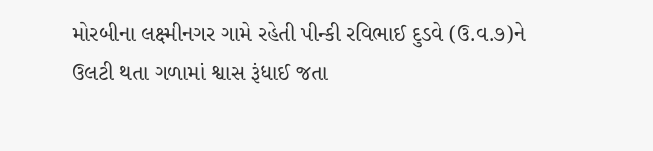મોરબીના લક્ષ્મીનગર ગામે રહેતી પીન્કી રવિભાઈ દુડવે (ઉ.વ.૭)ને ઉલટી થતા ગળામાં શ્વાસ રૂંધાઈ જતા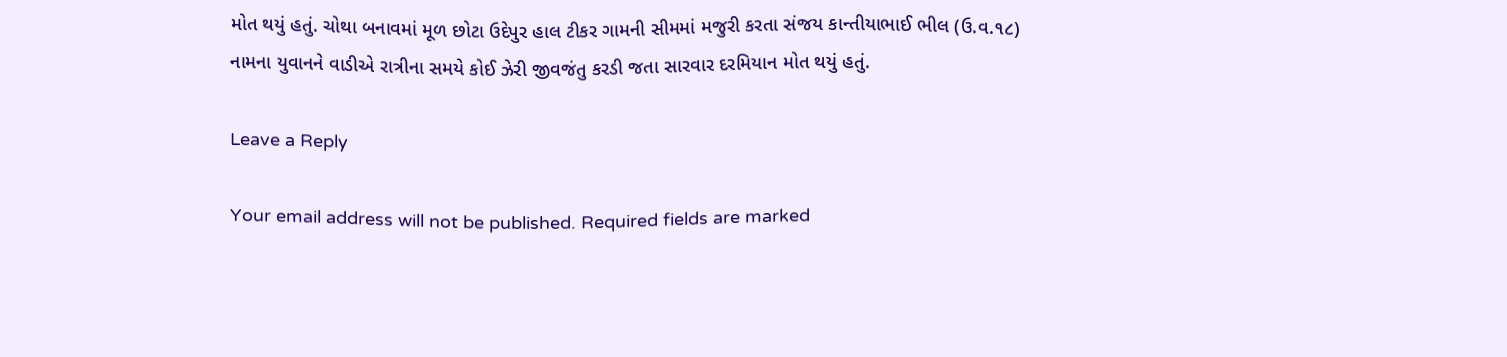મોત થયું હતું. ચોથા બનાવમાં મૂળ છોટા ઉદેપુર હાલ ટીકર ગામની સીમમાં મજુરી કરતા સંજય કાન્તીયાભાઈ ભીલ (ઉ.વ.૧૮) નામના યુવાનને વાડીએ રાત્રીના સમયે કોઈ ઝેરી જીવજંતુ કરડી જતા સારવાર દરમિયાન મોત થયું હતું.

Leave a Reply

Your email address will not be published. Required fields are marked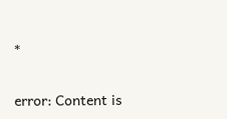*

error: Content is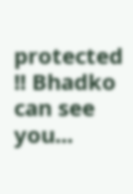protected !! Bhadko can see you...